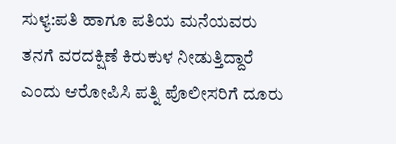ಸುಳ್ಯ:ಪತಿ ಹಾಗೂ ಪತಿಯ ಮನೆಯವರು ತನಗೆ ವರದಕ್ಷಿಣೆ ಕಿರುಕುಳ ನೀಡುತ್ತಿದ್ದಾರೆ ಎಂದು ಆರೋಪಿಸಿ ಪತ್ನಿ ಪೊಲೀಸರಿಗೆ ದೂರು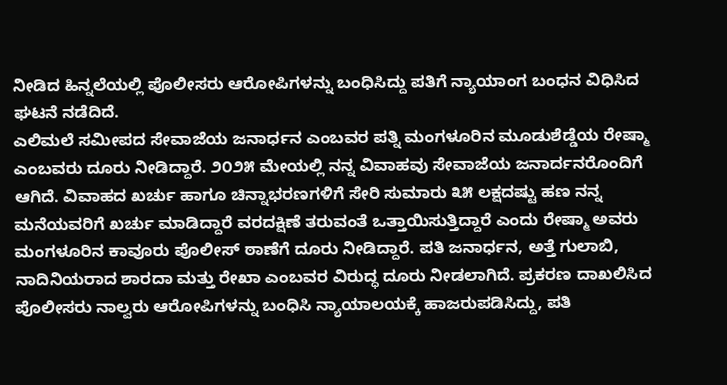ನೀಡಿದ ಹಿನ್ನಲೆಯಲ್ಲಿ ಪೊಲೀಸರು ಆರೋಪಿಗಳನ್ನು ಬಂಧಿಸಿದ್ದು ಪತಿಗೆ ನ್ಯಾಯಾಂಗ ಬಂಧನ ವಿಧಿಸಿದ ಘಟನೆ ನಡೆದಿದೆ.
ಎಲಿಮಲೆ ಸಮೀಪದ ಸೇವಾಜೆಯ ಜನಾರ್ಧನ ಎಂಬವರ ಪತ್ನಿ ಮಂಗಳೂರಿನ ಮೂಡುಶೆಡ್ಡೆಯ ರೇಷ್ಮಾ ಎಂಬವರು ದೂರು ನೀಡಿದ್ದಾರೆ. ೨೦೨೫ ಮೇಯಲ್ಲಿ ನನ್ನ ವಿವಾಹವು ಸೇವಾಜೆಯ ಜನಾರ್ದನರೊಂದಿಗೆ ಆಗಿದೆ. ವಿವಾಹದ ಖರ್ಚು ಹಾಗೂ ಚಿನ್ನಾಭರಣಗಳಿಗೆ ಸೇರಿ ಸುಮಾರು ೩೫ ಲಕ್ಷದಷ್ಟು ಹಣ ನನ್ನ ಮನೆಯವರಿಗೆ ಖರ್ಚು ಮಾಡಿದ್ದಾರೆ ವರದಕ್ಷಿಣೆ ತರುವಂತೆ ಒತ್ತಾಯಿಸುತ್ತಿದ್ದಾರೆ ಎಂದು ರೇಷ್ಮಾ ಅವರು ಮಂಗಳೂರಿನ ಕಾವೂರು ಪೊಲೀಸ್ ಠಾಣೆಗೆ ದೂರು ನೀಡಿದ್ದಾರೆ. ಪತಿ ಜನಾರ್ಧನ, ಅತ್ತೆ ಗುಲಾಬಿ, ನಾದಿನಿಯರಾದ ಶಾರದಾ ಮತ್ತು ರೇಖಾ ಎಂಬವರ ವಿರುದ್ಧ ದೂರು ನೀಡಲಾಗಿದೆ. ಪ್ರಕರಣ ದಾಖಲಿಸಿದ ಪೊಲೀಸರು ನಾಲ್ವರು ಆರೋಪಿಗಳನ್ನು ಬಂಧಿಸಿ ನ್ಯಾಯಾಲಯಕ್ಕೆ ಹಾಜರುಪಡಿಸಿದ್ದು, ಪತಿ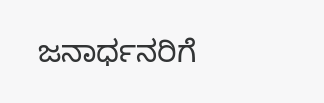ಜನಾರ್ಧನರಿಗೆ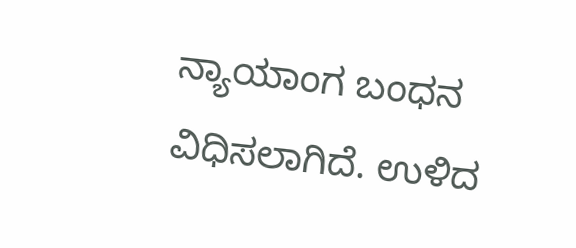ನ್ಯಾಯಾಂಗ ಬಂಧನ ವಿಧಿಸಲಾಗಿದೆ. ಉಳಿದ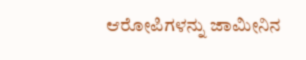ಆರೋಪಿಗಳನ್ನು ಜಾಮೀನಿನ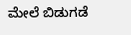ಮೇಲೆ ಬಿಡುಗಡೆ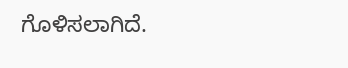ಗೊಳಿಸಲಾಗಿದೆ.